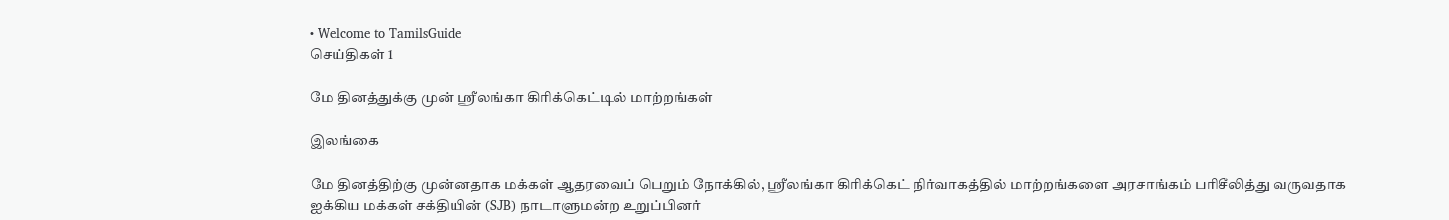• Welcome to TamilsGuide
செய்திகள் 1

மே தினத்துக்கு முன் ஸ்ரீலங்கா கிரிக்கெட்டில் மாற்றங்கள்

இலங்கை

மே தினத்திற்கு முன்னதாக மக்கள் ஆதரவைப் பெறும் நோக்கில், ஸ்ரீலங்கா கிரிக்கெட் நிர்வாகத்தில் மாற்றங்களை அரசாங்கம் பரிசீலித்து வருவதாக ஐக்கிய மக்கள் சக்தியின் (SJB) நாடாளுமன்ற உறுப்பினர்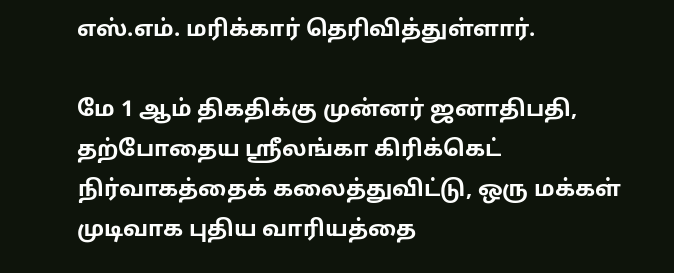எஸ்.எம். மரிக்கார் தெரிவித்துள்ளார்.

மே 1 ஆம் திகதிக்கு முன்னர் ஜனாதிபதி, தற்போதைய ஸ்ரீலங்கா கிரிக்கெட் நிர்வாகத்தைக் கலைத்துவிட்டு, ஒரு மக்கள் முடிவாக புதிய வாரியத்தை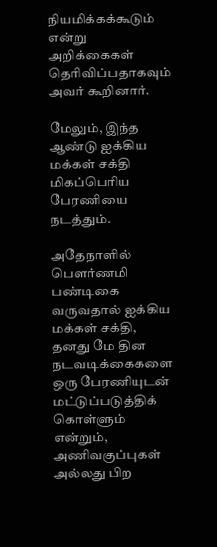நியமிக்கக்கூடும் என்று அறிக்கைகள் தெரிவிப்பதாகவும் அவர் கூறினார்.

மேலும், இந்த ஆண்டு ஐக்கிய மக்கள் சக்தி மிகப்பெரிய பேரணியை நடத்தும்.

அதேநாளில் பௌர்ணமி பண்டிகை வருவதால் ஐக்கிய மக்கள் சக்தி, தனது மே தின நடவடிக்கைகளை ஒரு பேரணியுடன் மட்டுப்படுத்திக் கொள்ளும் என்றும், அணிவகுப்புகள் அல்லது பிற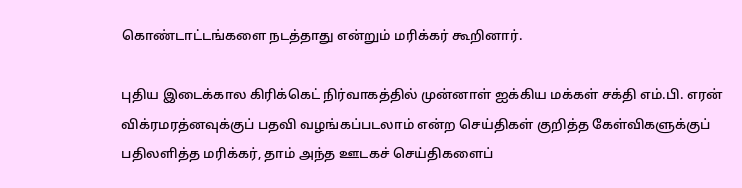கொண்டாட்டங்களை நடத்தாது என்றும் மரிக்கர் கூறினார்.

புதிய இடைக்கால கிரிக்கெட் நிர்வாகத்தில் முன்னாள் ஐக்கிய மக்கள் சக்தி எம்.பி. எரன் விக்ரமரத்னவுக்குப் பதவி வழங்கப்படலாம் என்ற செய்திகள் குறித்த கேள்விகளுக்குப் பதிலளித்த மரிக்கர், தாம் அந்த ஊடகச் செய்திகளைப்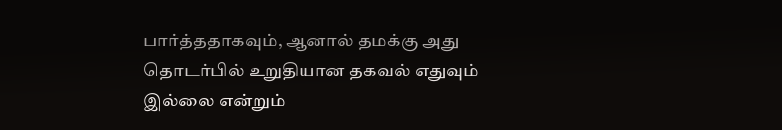பார்த்ததாகவும், ஆனால் தமக்கு அது தொடர்பில் உறுதியான தகவல் எதுவும் இல்லை என்றும்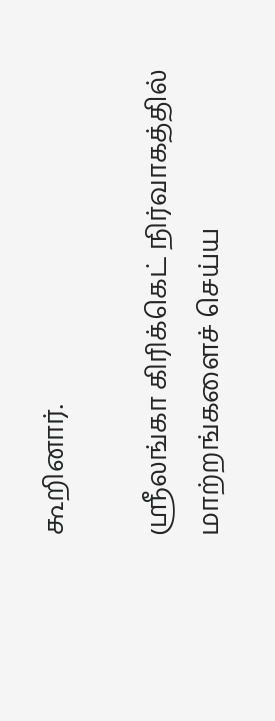கூறினார்.

ஸ்ரீலங்கா கிரிக்கெட் நிர்வாகத்தில் மாற்றங்களைச் செய்ய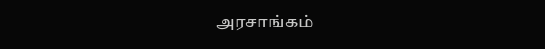அரசாங்கம்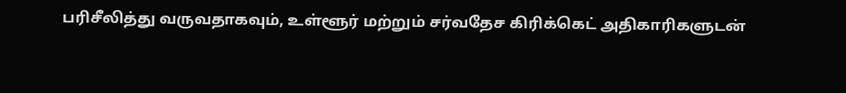பரிசீலித்து வருவதாகவும், உள்ளூர் மற்றும் சர்வதேச கிரிக்கெட் அதிகாரிகளுடன்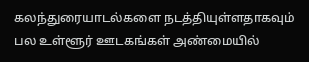கலந்துரையாடல்களை நடத்தியுள்ளதாகவும் பல உள்ளூர் ஊடகங்கள் அண்மையில்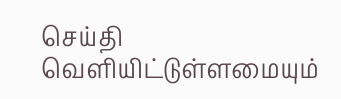செய்தி வெளியிட்டுள்ளமையும்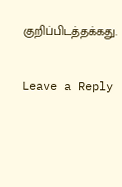குறிப்பிடத்தக்கது.


Leave a Reply